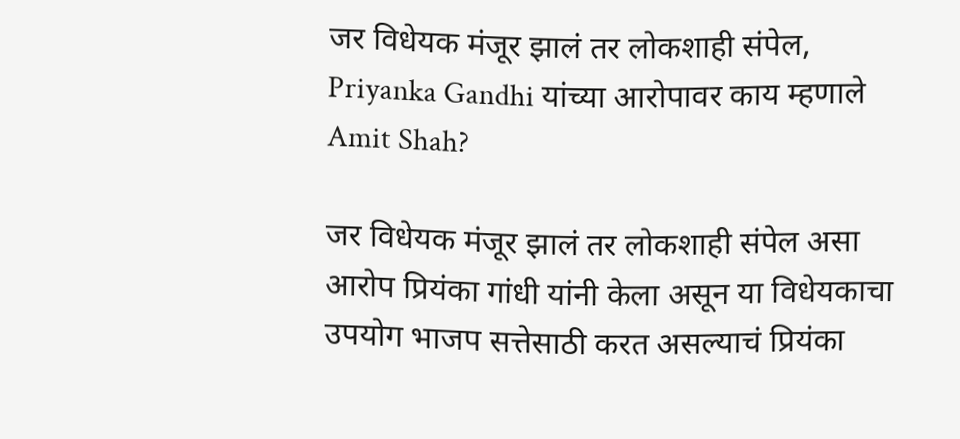जर विधेयक मंजूर झालं तर लोकशाही संपेल, Priyanka Gandhi यांच्या आरोपावर काय म्हणाले Amit Shah?

जर विधेयक मंजूर झालं तर लोकशाही संपेल असा आरोप प्रियंका गांधी यांनी केला असून या विधेयकाचा उपयोग भाजप सत्तेसाठी करत असल्याचं प्रियंका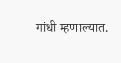गांधी म्हणाल्यात.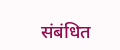संबंधित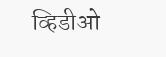व्हिडीओ